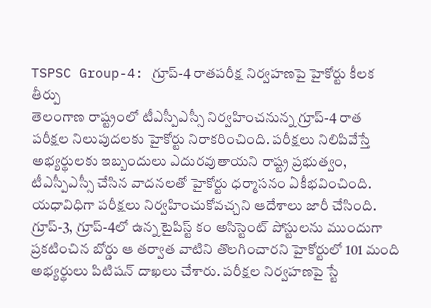TSPSC Group-4: గ్రూప్-4 రాతపరీక్ష నిర్వహణపై హైకోర్టు కీలక తీర్పు
తెలంగాణ రాష్ట్రంలో టీఎస్పీఎస్సీ నిర్వహించనున్న గ్రూప్-4 రాత పరీక్షల నిలుపుదలకు హైకోర్టు నిరాకరించింది. పరీక్షలు నిలిపివేస్తే అభ్యర్థులకు ఇబ్బందులు ఎదురవుతాయని రాష్ట్ర ప్రభుత్వం, టీఎస్పీఎస్సీ చేసిన వాదనలతో హైకోర్టు ధర్మాసనం ఏకీభవించింది. యధావిధిగా పరీక్షలు నిర్వహించుకోవచ్చని ఆదేశాలు జారీ చేసింది. గ్రూప్-3, గ్రూప్-4లో ఉన్న టైపిస్ట్ కం అసిస్టెంట్ పోస్టులను ముందుగా ప్రకటించిన బోర్డు ఆ తర్వాత వాటిని తొలగించారని హైకోర్టులో 101 మంది అభ్యర్థులు పిటిషన్ దాఖలు చేశారు. పరీక్షల నిర్వహణపై స్టే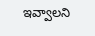ఇవ్వాలని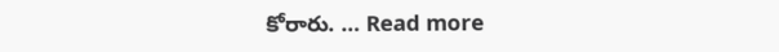కోరారు. … Read more